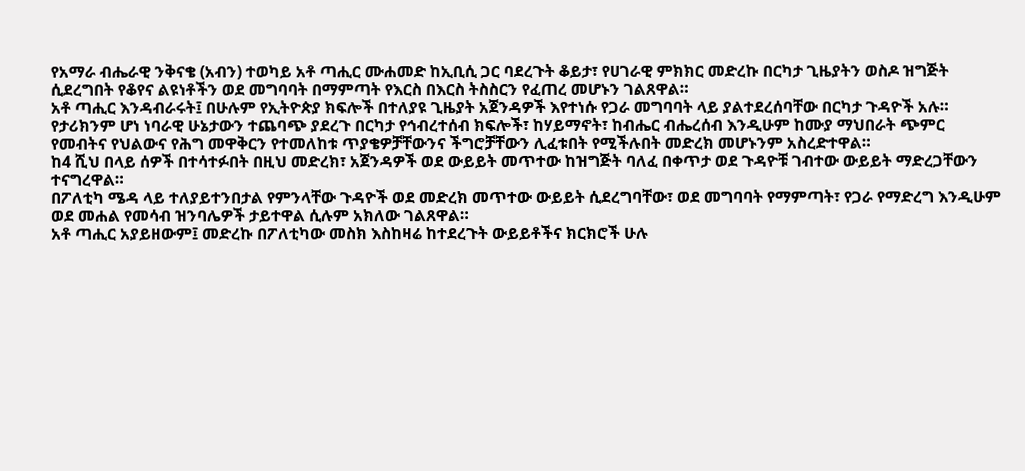የአማራ ብሔራዊ ንቅናቄ (አብን) ተወካይ አቶ ጣሒር ሙሐመድ ከኢቢሲ ጋር ባደረጉት ቆይታ፣ የሀገራዊ ምክክር መድረኩ በርካታ ጊዜያትን ወስዶ ዝግጅት ሲደረግበት የቆየና ልዩነቶችን ወደ መግባባት በማምጣት የእርስ በእርስ ትስስርን የፈጠረ መሆኑን ገልጸዋል።
አቶ ጣሒር እንዳብራሩት፤ በሁሉም የኢትዮጵያ ክፍሎች በተለያዩ ጊዜያት አጀንዳዎች እየተነሱ የጋራ መግባባት ላይ ያልተደረሰባቸው በርካታ ጉዳዮች አሉ።
የታሪክንም ሆነ ነባራዊ ሁኔታውን ተጨባጭ ያደረጉ በርካታ የኅብረተሰብ ክፍሎች፣ ከሃይማኖት፣ ከብሔር ብሔረሰብ እንዲሁም ከሙያ ማህበራት ጭምር የመብትና የህልውና የሕግ መዋቅርን የተመለከቱ ጥያቄዎቻቸውንና ችግሮቻቸውን ሊፈቱበት የሚችሉበት መድረክ መሆኑንም አስረድተዋል።
ከ4 ሺህ በላይ ሰዎች በተሳተፉበት በዚህ መድረክ፣ አጀንዳዎች ወደ ውይይት መጥተው ከዝግጅት ባለፈ በቀጥታ ወደ ጉዳዮቹ ገብተው ውይይት ማድረጋቸውን ተናግረዋል።
በፖለቲካ ሜዳ ላይ ተለያይተንበታል የምንላቸው ጉዳዮች ወደ መድረክ መጥተው ውይይት ሲደረግባቸው፣ ወደ መግባባት የማምጣት፣ የጋራ የማድረግ እንዲሁም ወደ መሐል የመሳብ ዝንባሌዎች ታይተዋል ሲሉም አክለው ገልጸዋል።
አቶ ጣሒር አያይዘውም፤ መድረኩ በፖለቲካው መስክ እስከዛሬ ከተደረጉት ውይይቶችና ክርክሮች ሁሉ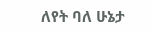ለየት ባለ ሁኔታ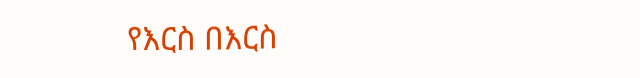የእርስ በእርስ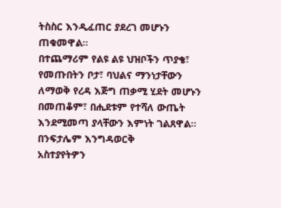ትስስር እንዲፈጠር ያደረገ መሆኑን ጠቁመዋል።
በተጨማሪም የልዩ ልዩ ህዝቦችን ጥያቄ፣ የመጡበትን ቦታ፣ ባህልና ማንነታቸውን ለማወቅ የረዳ እጅግ ጠቃሚ ሂደት መሆኑን በመጠቆም፣ በሒደቱም የተሻለ ውጤት እንደሚመጣ ያላቸውን እምነት ገልጸዋል።
በንፍታሌም እንግዳወርቅ
አስተያየትዎን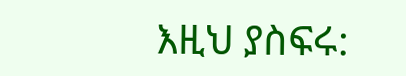እዚህ ያስፍሩ: